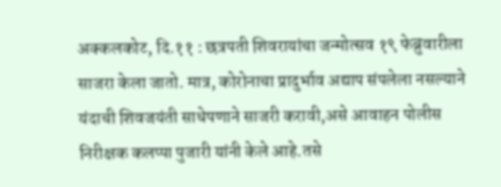अक्कलकोट, दि.११ : छत्रपती शिवरायांचा जन्मोत्सव १९ फेब्रुवारीला साजरा केला जातो. मात्र, कोरोनाचा प्रादुर्भाव अद्याप संपलेला नसल्याने यंदाची शिवजयंती साधेपणाने साजरी करावी,असे आवाहन पोलीस निरीक्षक कलप्पा पुजारी यांनी केले आहे.तसे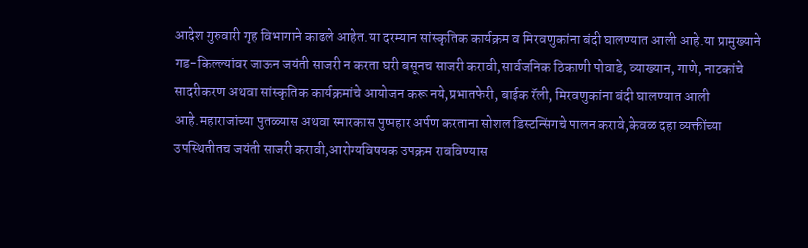आदेश गुरुवारी गृह विभागाने काढले आहेत.या दरम्यान सांस्कृतिक कार्यक्रम व मिरवणुकांना बंदी घालण्यात आली आहे.या प्रामुख्याने गड-किल्ल्यांवर जाऊन जयंती साजरी न करता घरी बसूनच साजरी करावी,सार्वजनिक ठिकाणी पोवाडे, व्याख्यान, गाणे, नाटकांचे सादरीकरण अथवा सांस्कृतिक कार्यक्रमांचे आयोजन करू नये,प्रभातफेरी, बाईक रॅली, मिरवणुकांना बंदी घालण्यात आली आहे.महाराजांच्या पुतळ्यास अथवा स्मारकास पुष्पहार अर्पण करताना सोशल डिस्टन्सिंगचे पालन करावे,केवळ दहा व्यक्तींच्या उपस्थितीतच जयंती साजरी करावी,आरोग्यविषयक उपक्रम राबविण्यास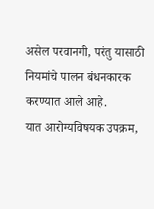असेल परवानगी, परंतु यासाठी नियमांचे पालन बंधनकारक करण्यात आले आहे.
यात आरोग्यविषयक उपक्रम,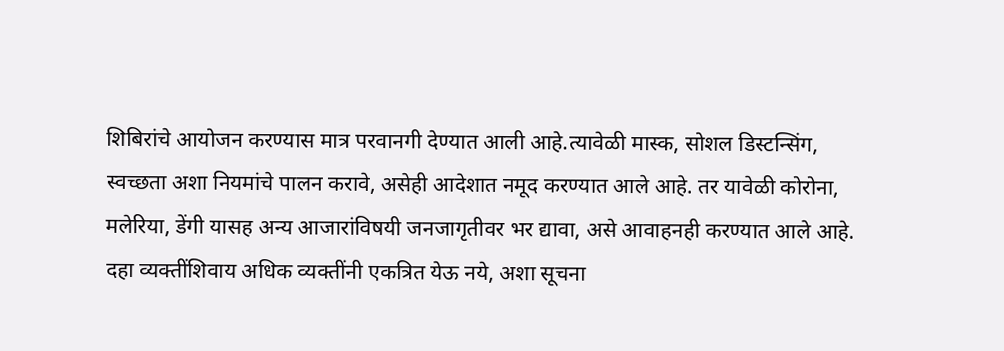शिबिरांचे आयोजन करण्यास मात्र परवानगी देण्यात आली आहे.त्यावेळी मास्क, सोशल डिस्टन्सिंग, स्वच्छता अशा नियमांचे पालन करावे, असेही आदेशात नमूद करण्यात आले आहे. तर यावेळी कोरोना,
मलेरिया, डेंगी यासह अन्य आजारांविषयी जनजागृतीवर भर द्यावा, असे आवाहनही करण्यात आले आहे. दहा व्यक्तींशिवाय अधिक व्यक्तींनी एकत्रित येऊ नये, अशा सूचना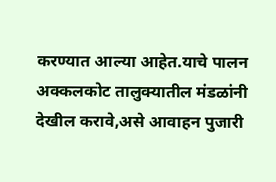करण्यात आल्या आहेत.याचे पालन अक्कलकोट तालुक्यातील मंडळांनी देखील करावे,असे आवाहन पुजारी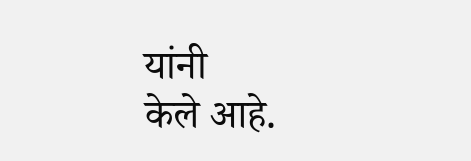यांनी
केले आहे.